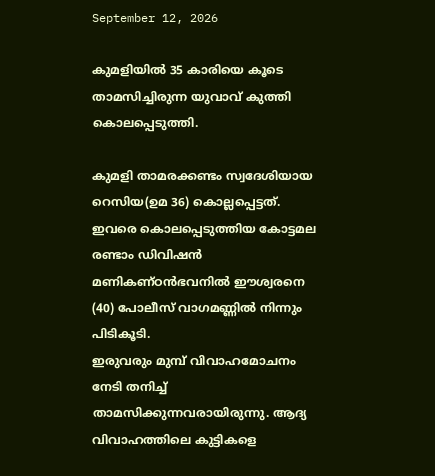September 12, 2026

കുമളിയിൽ 35 കാരിയെ കൂടെ താമസിച്ചിരുന്ന യുവാവ് കുത്തി കൊലപ്പെടുത്തി.

കുമളി താമരക്കണ്ടം സ്വദേശിയായ റെസിയ(ഉമ 36) കൊല്ലപ്പെട്ടത്. ഇവരെ കൊലപ്പെടുത്തിയ കോട്ടമല രണ്ടാം ഡിവിഷന്‍ മണികണ്ഠന്‍ഭവനില്‍ ഈശ്വരനെ (40) പോലീസ് വാഗമണ്ണില്‍ നിന്നും പിടികൂടി.
ഇരുവരും മുമ്പ് വിവാഹമോചനം നേടി തനിച്ച് താമസിക്കുന്നവരായിരുന്നു. ആദ്യ വിവാഹത്തിലെ കുട്ടികളെ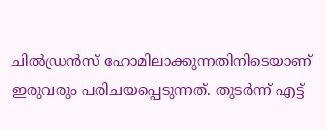ചില്‍ഡ്രന്‍സ് ഹോമിലാക്കുന്നതിനിടെയാണ് ഇരുവരും പരിചയപ്പെടുന്നത്. തുടര്‍ന്ന് എട്ട്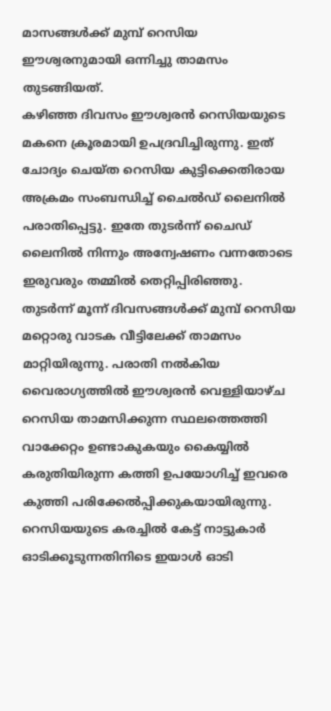മാസങ്ങള്‍ക്ക് മുമ്പ് റെസിയ ഈശ്വരനുമായി ഒന്നിച്ചു താമസം തുടങ്ങിയത്.
കഴിഞ്ഞ ദിവസം ഈശ്വരന്‍ റെസിയയുടെ മകനെ ക്രൂരമായി ഉപദ്രവിച്ചിരുന്നു. ഇത് ചോദ്യം ചെയ്ത റെസിയ കുട്ടിക്കെതിരായ അക്രമം സംബന്ധിച്ച് ചൈല്‍ഡ് ലൈനില്‍ പരാതിപ്പെട്ടു. ഇതേ തുടര്‍ന്ന് ചൈഡ് ലൈനില്‍ നിന്നും അന്വേഷണം വന്നതോടെ ഇരുവരും തമ്മില്‍ തെറ്റിപ്പിരിഞ്ഞു.
തുടര്‍ന്ന് മൂന്ന് ദിവസങ്ങള്‍ക്ക് മുമ്പ് റെസിയ മറ്റൊരു വാടക വീട്ടിലേക്ക് താമസം മാറ്റിയിരുന്നു. പരാതി നല്‍കിയ വൈരാഗ്യത്തില്‍ ഈശ്വരന്‍ വെള്ളിയാഴ്ച റെസിയ താമസിക്കുന്ന സ്ഥലത്തെത്തി വാക്കേറ്റം ഉണ്ടാകുകയും കൈയ്യില്‍ കരുതിയിരുന്ന കത്തി ഉപയോഗിച്ച് ഇവരെ കുത്തി പരിക്കേല്‍പ്പിക്കുകയായിരുന്നു. റെസിയയുടെ കരച്ചില്‍ കേട്ട് നാട്ടുകാര്‍ ഓടിക്കൂടുന്നതിനിടെ ഇയാള്‍ ഓടി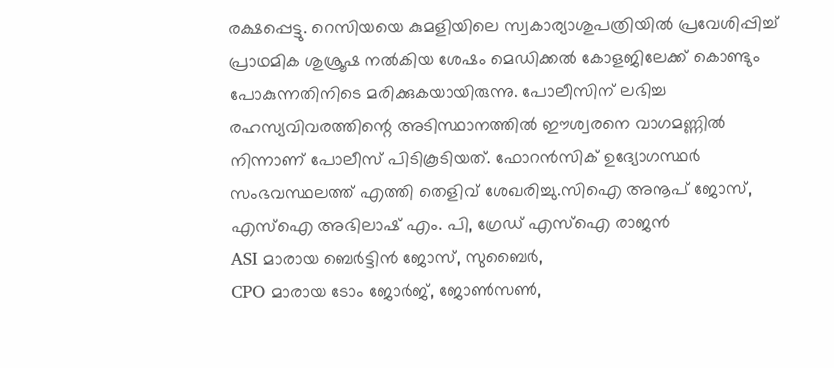രക്ഷപ്പെട്ടു. റെസിയയെ കുമളിയിലെ സ്വകാര്യാശുപത്രിയില്‍ പ്രവേശിപ്പിച്ച് പ്രാഥമിക ശുശ്രൂഷ നല്‍കിയ ശേഷം മെഡിക്കല്‍ കോളജിലേക്ക് കൊണ്ടും പോകുന്നതിനിടെ മരിക്കുകയായിരുന്നു. പോലീസിന് ലഭിച്ച രഹസ്യവിവരത്തിന്റെ അടിസ്ഥാനത്തില്‍ ഈശ്വരനെ വാഗമണ്ണില്‍ നിന്നാണ് പോലീസ് പിടികൂടിയത്. ഫോറൻസിക് ഉദ്യോഗസ്ഥർ സംഭവസ്ഥലത്ത് എത്തി തെളിവ് ശേഖരിച്ചു.സിഐ അനൂപ് ജോസ്, എസ്ഐ അഭിലാഷ് എം. പി, ഗ്രേഡ് എസ്ഐ രാജൻ
ASI മാരായ ബെർട്ടിൻ ജോസ്, സുബൈർ,
CPO മാരായ ടോം ജോർജ്, ജോൺസൺ,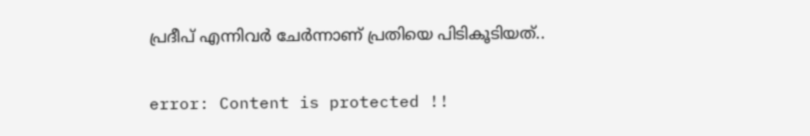പ്രദീപ് എന്നിവർ ചേർന്നാണ് പ്രതിയെ പിടികൂടിയത്..

error: Content is protected !!